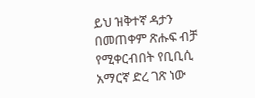ይህ ዝቅተኛ ዳታን በመጠቀም ጽሑፍ ብቻ የሚቀርብበት የቢቢሲ አማርኛ ድረ ገጽ ነው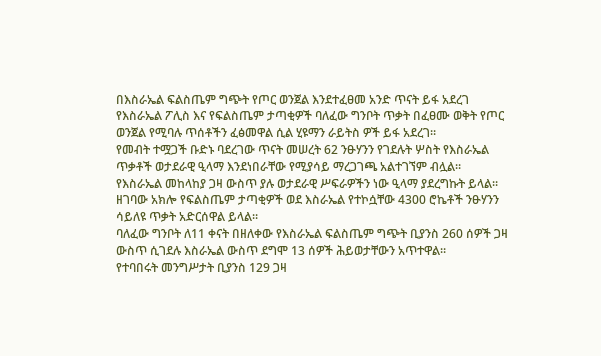በእስራኤል ፍልስጤም ግጭት የጦር ወንጀል እንደተፈፀመ አንድ ጥናት ይፋ አደረገ
የእስራኤል ፖሊስ እና የፍልስጤም ታጣቂዎች ባለፈው ግንቦት ጥቃት በፈፀሙ ወቅት የጦር ወንጀል የሚባሉ ጥሰቶችን ፈፅመዋል ሲል ሂዩማን ራይትስ ዎች ይፋ አደረገ።
የመብት ተሟጋች ቡድኑ ባደረገው ጥናት መሠረት 62 ንፁሃንን የገደሉት ሦስት የእስራኤል ጥቃቶች ወታደራዊ ዒላማ እንደነበራቸው የሚያሳይ ማረጋገጫ አልተገኘም ብሏል።
የእስራኤል መከላከያ ጋዛ ውስጥ ያሉ ወታደራዊ ሥፍራዎችን ነው ዒላማ ያደረግኩት ይላል።
ዘገባው አክሎ የፍልስጤም ታጣቂዎች ወደ እስራኤል የተኮሷቸው 4300 ሮኬቶች ንፁሃንን ሳይለዩ ጥቃት አድርሰዋል ይላል።
ባለፈው ግንቦት ለ11 ቀናት በዘለቀው የእስራኤል ፍልስጤም ግጭት ቢያንስ 260 ሰዎች ጋዛ ውስጥ ሲገደሉ እስራኤል ውስጥ ደግሞ 13 ሰዎች ሕይወታቸውን አጥተዋል።
የተባበሩት መንግሥታት ቢያንስ 129 ጋዛ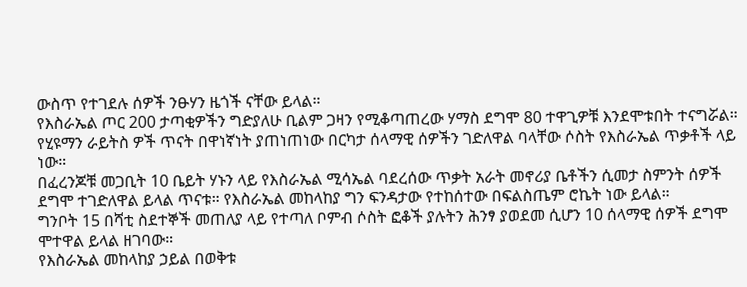ውስጥ የተገደሉ ሰዎች ንፁሃን ዜጎች ናቸው ይላል።
የእስራኤል ጦር 200 ታጣቂዎችን ግድያለሁ ቢልም ጋዛን የሚቆጣጠረው ሃማስ ደግሞ 80 ተዋጊዎቹ እንደሞቱበት ተናግሯል።
የሂዩማን ራይትስ ዎች ጥናት በዋነኛነት ያጠነጠነው በርካታ ሰላማዊ ሰዎችን ገድለዋል ባላቸው ሶስት የእስራኤል ጥቃቶች ላይ ነው።
በፈረንጆቹ መጋቢት 10 ቤይት ሃኑን ላይ የእስራኤል ሚሳኤል ባደረሰው ጥቃት አራት መኖሪያ ቤቶችን ሲመታ ስምንት ሰዎች ደግሞ ተገድለዋል ይላል ጥናቱ። የእስራኤል መከላከያ ግን ፍንዳታው የተከሰተው በፍልስጤም ሮኬት ነው ይላል።
ግንቦት 15 በሻቲ ስደተኞች መጠለያ ላይ የተጣለ ቦምብ ሶስት ፎቆች ያሉትን ሕንፃ ያወደመ ሲሆን 10 ሰላማዊ ሰዎች ደግሞ ሞተዋል ይላል ዘገባው።
የእስራኤል መከላከያ ኃይል በወቅቱ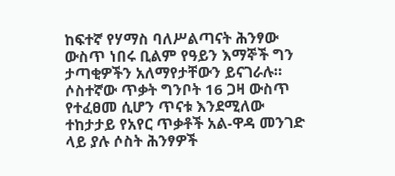ከፍተኛ የሃማስ ባለሥልጣናት ሕንፃው ውስጥ ነበሩ ቢልም የዓይን እማኞች ግን ታጣቂዎችን አለማየታቸውን ይናገራሉ።
ሶስተኛው ጥቃት ግንቦት 16 ጋዛ ውስጥ የተፈፀመ ሲሆን ጥናቱ እንደሚለው ተከታታይ የአየር ጥቃቶች አል-ዋዳ መንገድ ላይ ያሉ ሶስት ሕንፃዎች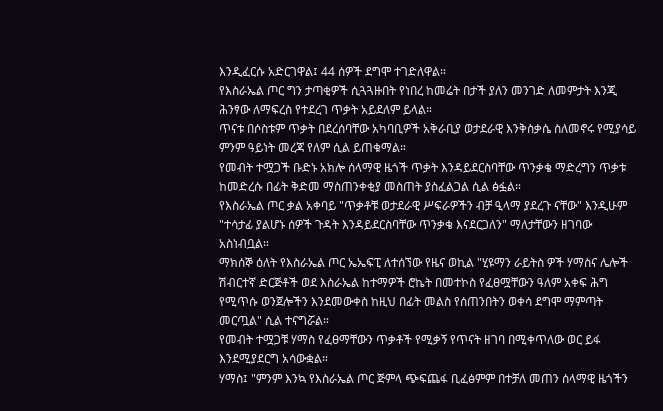እንዲፈርሱ አድርገዋል፤ 44 ሰዎች ደግሞ ተገድለዋል።
የእስራኤል ጦር ግን ታጣቂዎች ሲጓጓዙበት የነበረ ከመሬት በታች ያለን መንገድ ለመምታት እንጂ ሕንፃው ለማፍረስ የተደረገ ጥቃት አይደለም ይላል።
ጥናቱ በሶስቱም ጥቃት በደረሰባቸው አካባቢዎች አቅራቢያ ወታደራዊ እንቅስቃሴ ስለመኖሩ የሚያሳይ ምንም ዓይነት መረጃ የለም ሲል ይጠቁማል።
የመብት ተሟጋች ቡድኑ አክሎ ሰላማዊ ዜጎች ጥቃት እንዳይደርስባቸው ጥንቃቄ ማድረግን ጥቃቱ ከመድረሱ በፊት ቅድመ ማስጠንቀቂያ መስጠት ያስፈልጋል ሲል ፅፏል።
የእስራኤል ጦር ቃል አቀባይ "ጥቃቶቹ ወታደራዊ ሥፍራዎችን ብቻ ዒላማ ያደረጉ ናቸው" እንዲሁም "ተሳታፊ ያልሆኑ ሰዎች ጉዳት እንዳይደርስባቸው ጥንቃቄ እናደርጋለን" ማለታቸውን ዘገባው አስነብቧል።
ማክሰኞ ዕለት የእስራኤል ጦር ኤኤፍፒ ለተሰኘው የዜና ወኪል "ሂዩማን ራይትስ ዎች ሃማስና ሌሎች ሽብርተኛ ድርጅቶች ወደ እስራኤል ከተማዎች ሮኬት በመተኮስ የፈፀሟቸውን ዓለም አቀፍ ሕግ የሚጥሱ ወንጀሎችን እንደመውቀስ ከዚህ በፊት መልስ የሰጠንበትን ወቀሳ ደግሞ ማምጣት መርጧል" ሲል ተናግሯል።
የመብት ተሟጋቹ ሃማስ የፈፀማቸውን ጥቃቶች የሚቃኝ የጥናት ዘገባ በሚቀጥለው ወር ይፋ እንደሚያደርግ አሳውቋል።
ሃማስ፤ "ምንም እንኳ የእስራኤል ጦር ጅምላ ጭፍጨፋ ቢፈፅምም በተቻለ መጠን ሰላማዊ ዜጎችን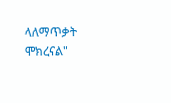ላለማጥቃት ሞክረናል"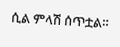ሲል ምላሽ ሰጥቷል።